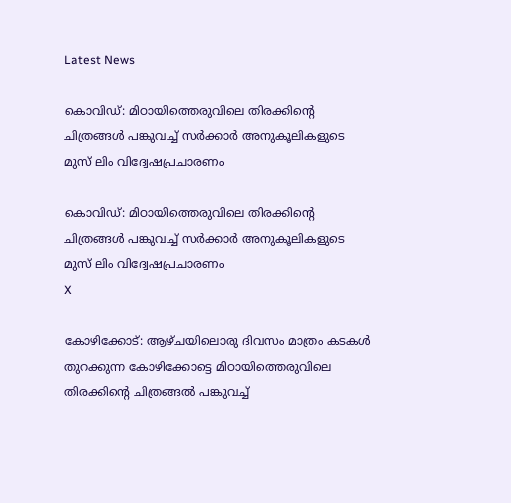Latest News

കൊവിഡ്: മിഠായിത്തെരുവിലെ തിരക്കിന്റെ ചിത്രങ്ങള്‍ പങ്കുവച്ച് സര്‍ക്കാര്‍ അനുകൂലികളുടെ മുസ് ലിം വിദ്വേഷപ്രചാരണം

കൊവിഡ്: മിഠായിത്തെരുവിലെ തിരക്കിന്റെ ചിത്രങ്ങള്‍ പങ്കുവച്ച് സര്‍ക്കാര്‍ അനുകൂലികളുടെ മുസ് ലിം വിദ്വേഷപ്രചാരണം
X

കോഴിക്കോട്: ആഴ്ചയിലൊരു ദിവസം മാത്രം കടകള്‍ തുറക്കുന്ന കോഴിക്കോട്ടെ മിഠായിത്തെരുവിലെ തിരക്കിന്റെ ചിത്രങ്ങല്‍ പങ്കുവച്ച്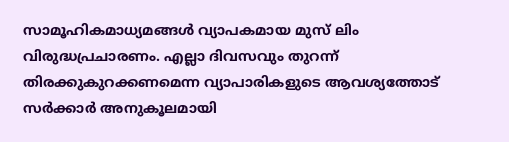സാമൂഹികമാധ്യമങ്ങള്‍ വ്യാപകമായ മുസ് ലിം വിരുദ്ധപ്രചാരണം. എല്ലാ ദിവസവും തുറന്ന് തിരക്കുകുറക്കണമെന്ന വ്യാപാരികളുടെ ആവശ്യത്തോട് സര്‍ക്കാര്‍ അനുകൂലമായി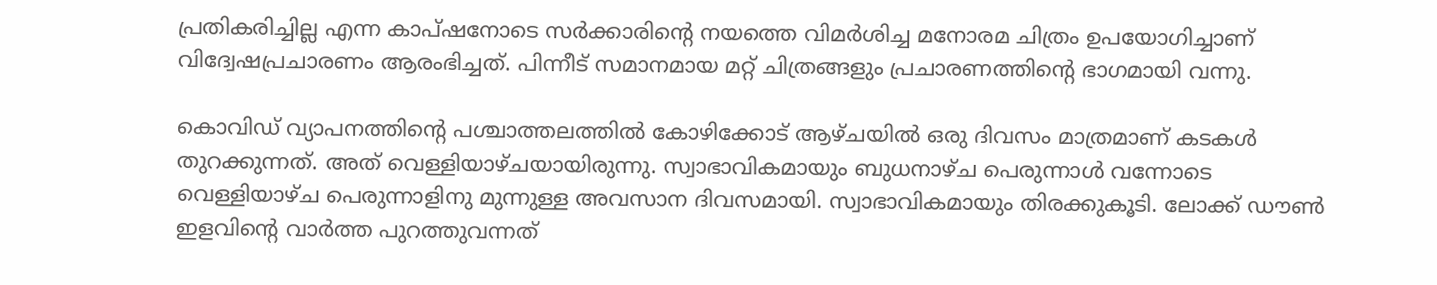പ്രതികരിച്ചില്ല എന്ന കാപ്ഷനോടെ സര്‍ക്കാരിന്റെ നയത്തെ വിമര്‍ശിച്ച മനോരമ ചിത്രം ഉപയോഗിച്ചാണ് വിദ്വേഷപ്രചാരണം ആരംഭിച്ചത്. പിന്നീട് സമാനമായ മറ്റ് ചിത്രങ്ങളും പ്രചാരണത്തിന്റെ ഭാഗമായി വന്നു.

കൊവിഡ് വ്യാപനത്തിന്റെ പശ്ചാത്തലത്തില്‍ കോഴിക്കോട് ആഴ്ചയില്‍ ഒരു ദിവസം മാത്രമാണ് കടകള്‍ തുറക്കുന്നത്. അത് വെള്ളിയാഴ്ചയായിരുന്നു. സ്വാഭാവികമായും ബുധനാഴ്ച പെരുന്നാള്‍ വന്നോടെ വെള്ളിയാഴ്ച പെരുന്നാളിനു മുന്നുള്ള അവസാന ദിവസമായി. സ്വാഭാവികമായും തിരക്കുകൂടി. ലോക്ക് ഡൗണ്‍ ഇളവിന്റെ വാര്‍ത്ത പുറത്തുവന്നത്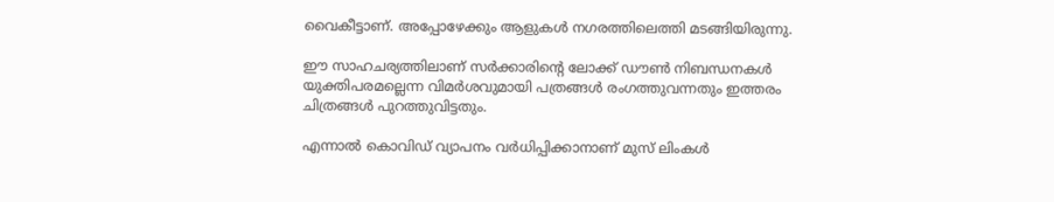വൈകീട്ടാണ്. അപ്പോഴേക്കും ആളുകള്‍ നഗരത്തിലെത്തി മടങ്ങിയിരുന്നു.

ഈ സാഹചര്യത്തിലാണ് സര്‍ക്കാരിന്റെ ലോക്ക് ഡൗണ്‍ നിബന്ധനകള്‍ യുക്തിപരമല്ലെന്ന വിമര്‍ശവുമായി പത്രങ്ങള്‍ രംഗത്തുവന്നതും ഇത്തരം ചിത്രങ്ങള്‍ പുറത്തുവിട്ടതും.

എന്നാല്‍ കൊവിഡ് വ്യാപനം വര്‍ധിപ്പിക്കാനാണ് മുസ് ലിംകള്‍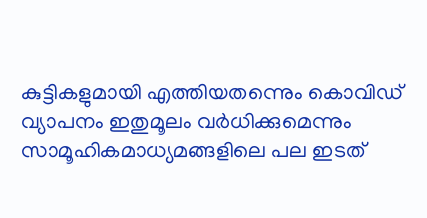കുട്ടികളുമായി എത്തിയതന്നെും കൊവിഡ് വ്യാപനം ഇതുമൂലം വര്‍ധിക്കുമെന്നും സാമൂഹികമാധ്യമങ്ങളിലെ പല ഇടത്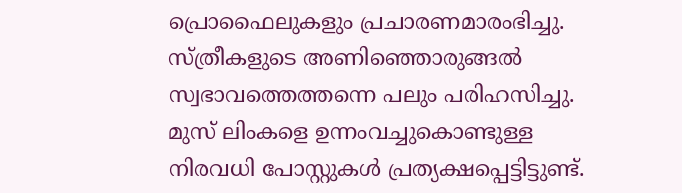പ്രൊഫൈലുകളും പ്രചാരണമാരംഭിച്ചു. സ്ത്രീകളുടെ അണിഞ്ഞൊരുങ്ങല്‍ സ്വഭാവത്തെത്തന്നെ പലും പരിഹസിച്ചു. മുസ് ലിംകളെ ഉന്നംവച്ചുകൊണ്ടുള്ള നിരവധി പോസ്റ്റുകള്‍ പ്രത്യക്ഷപ്പെട്ടിട്ടുണ്ട്.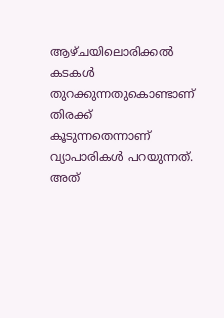ആഴ്ചയിലൊരിക്കല്‍ കടകള്‍ തുറക്കുന്നതുകൊണ്ടാണ് തിരക്ക് കൂടുന്നതെന്നാണ് വ്യാപാരികള്‍ പറയുന്നത്. അത്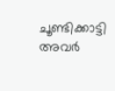ചൂണ്ടിക്കാട്ടി അവര്‍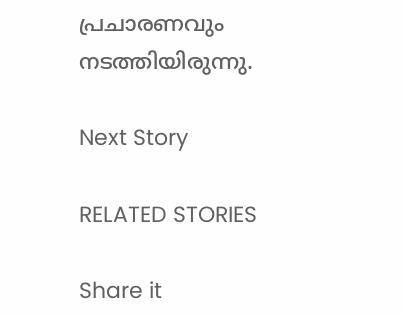പ്രചാരണവും നടത്തിയിരുന്നു.

Next Story

RELATED STORIES

Share it